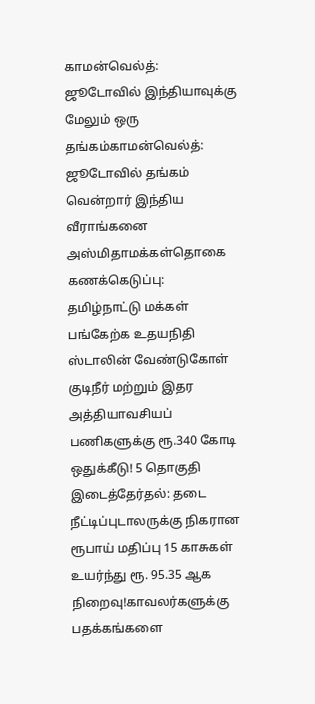காமன்வெல்த்: ஜூடோவில் இந்தியாவுக்கு மேலும் ஒரு தங்கம்காமன்வெல்த்: ஜூடோவில் தங்கம் வென்றார் இந்திய வீராங்கனை அஸ்மிதாமக்கள்தொகை கணக்கெடுப்பு: தமிழ்நாட்டு மக்கள் பங்கேற்க உதயநிதி ஸ்டாலின் வேண்டுகோள் குடிநீர் மற்றும் இதர அத்தியாவசியப் பணிகளுக்கு ரூ.340 கோடி ஒதுக்கீடு! 5 தொகுதி இடைத்தேர்தல்: தடை நீட்டிப்புடாலருக்கு நிகரான ரூபாய் மதிப்பு 15 காசுகள் உயர்ந்து ரூ. 95.35 ஆக நிறைவு!காவலர்களுக்கு பதக்கங்களை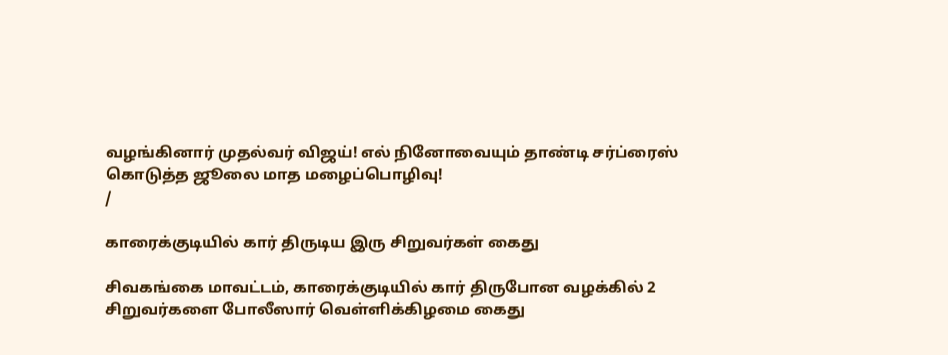வழங்கினார் முதல்வர் விஜய்! எல் நினோவையும் தாண்டி சர்ப்ரைஸ் கொடுத்த ஜூலை மாத மழைப்பொழிவு!
/

காரைக்குடியில் கார் திருடிய இரு சிறுவர்கள் கைது

சிவகங்கை மாவட்டம், காரைக்குடியில் கார் திருபோன வழக்கில் 2 சிறுவர்களை போலீஸார் வெள்ளிக்கிழமை கைது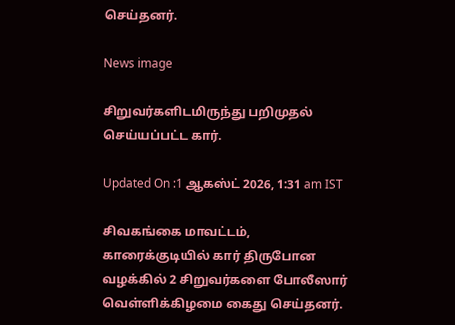செய்தனர்.

News image

சிறுவர்களிடமிருந்து பறிமுதல் செய்யப்பட்ட கார்.

Updated On :1 ஆகஸ்ட் 2026, 1:31 am IST

சிவகங்கை மாவட்டம், காரைக்குடியில் கார் திருபோன வழக்கில் 2 சிறுவர்களை போலீஸார் வெள்ளிக்கிழமை கைது செய்தனர்.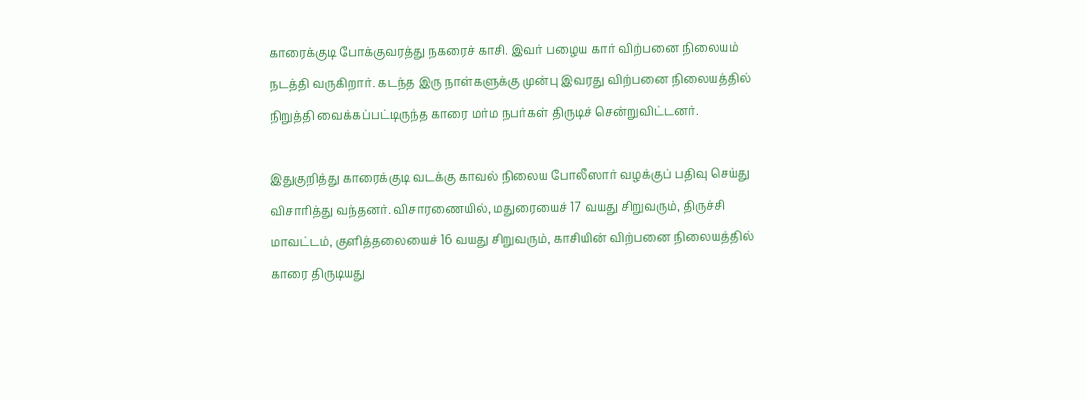காரைக்குடி போக்குவரத்து நகரைச் காசி. இவர் பழைய கார் விற்பனை நிலையம் நடத்தி வருகிறார். கடந்த இரு நாள்களுக்கு முன்பு இவரது விற்பனை நிலையத்தில் நிறுத்தி வைக்கப்பட்டிருந்த காரை மர்ம நபர்கள் திருடிச் சென்றுவிட்டனர்.

இதுகுறித்து காரைக்குடி வடக்கு காவல் நிலைய போலீஸார் வழக்குப் பதிவு செய்து விசாரித்து வந்தனர். விசாரணையில், மதுரையைச் 17 வயது சிறுவரும், திருச்சி மாவட்டம், குளித்தலையைச் 16 வயது சிறுவரும், காசியின் விற்பனை நிலையத்தில் காரை திருடியது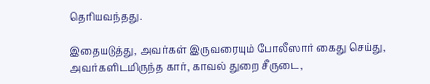தெரியவந்தது.

இதையடுத்து, அவர்கள் இருவரையும் போலீஸார் கைது செய்து, அவர்களிடமிருந்த கார், காவல் துறை சீருடை,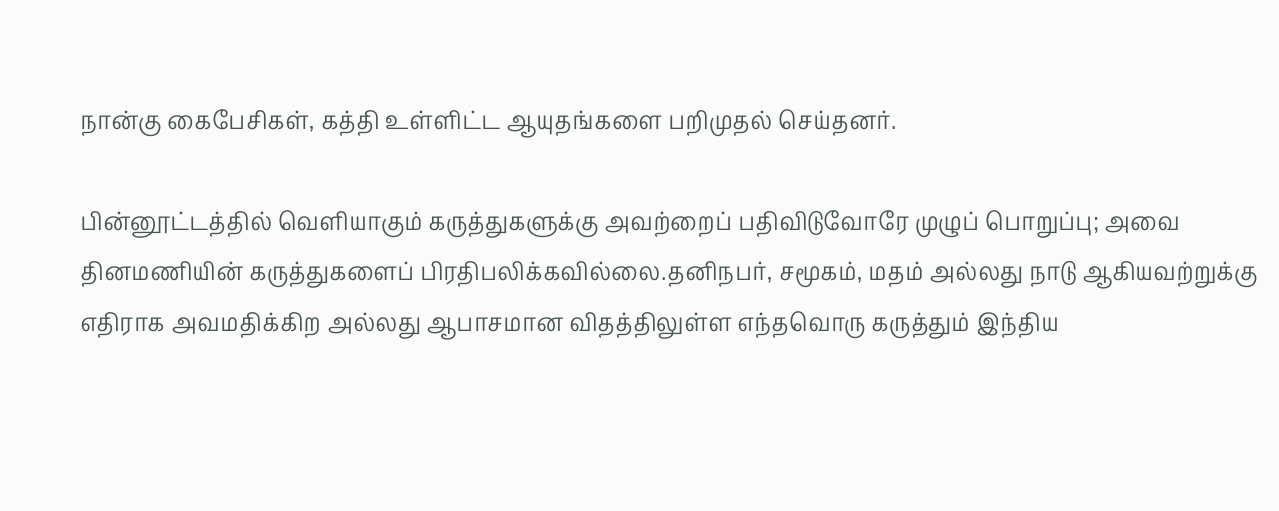நான்கு கைபேசிகள், கத்தி உள்ளிட்ட ஆயுதங்களை பறிமுதல் செய்தனர்.

பின்னூட்டத்தில் வெளியாகும் கருத்துகளுக்கு அவற்றைப் பதிவிடுவோரே முழுப் பொறுப்பு; அவை தினமணியின் கருத்துகளைப் பிரதிபலிக்கவில்லை.தனிநபர், சமூகம், மதம் அல்லது நாடு ஆகியவற்றுக்கு எதிராக அவமதிக்கிற அல்லது ஆபாசமான விதத்திலுள்ள எந்தவொரு கருத்தும் இந்திய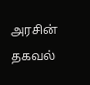அரசின் தகவல்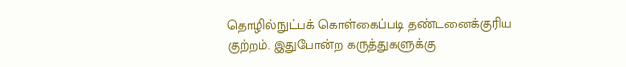தொழில்நுட்பக் கொள்கைப்படி தண்டனைக்குரிய குற்றம். இதுபோன்ற கருத்துகளுக்கு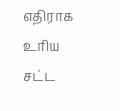எதிராக உரிய சட்ட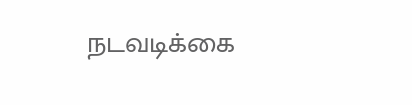நடவடிக்கை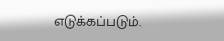எடுக்கப்படும்.